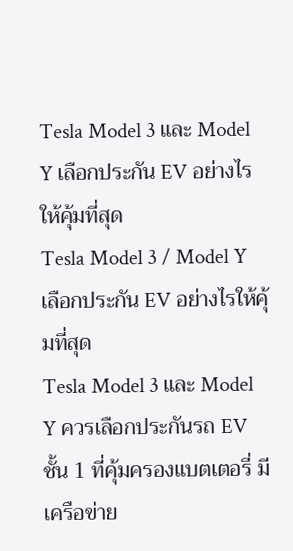Tesla Model 3 และ Model Y เลือกประกัน EV อย่างไรให้คุ้มที่สุด
Tesla Model 3 / Model Y เลือกประกัน EV อย่างไรให้คุ้มที่สุด
Tesla Model 3 และ Model Y ควรเลือกประกันรถ EV ชั้น 1 ที่คุ้มครองแบตเตอรี่ มีเครือข่าย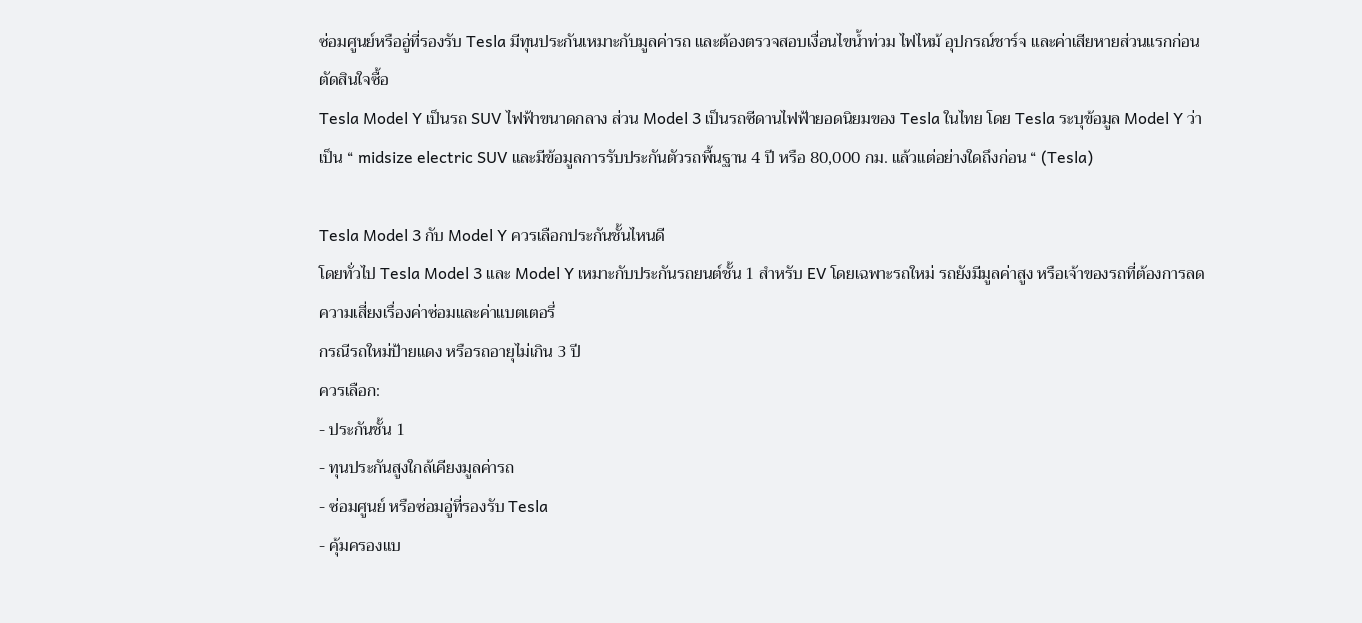ซ่อมศูนย์หรืออู่ที่รองรับ Tesla มีทุนประกันเหมาะกับมูลค่ารถ และต้องตรวจสอบเงื่อนไขน้ำท่วม ไฟไหม้ อุปกรณ์ชาร์จ และค่าเสียหายส่วนแรกก่อนตัดสินใจซื้อ
Tesla Model Y เป็นรถ SUV ไฟฟ้าขนาดกลาง ส่วน Model 3 เป็นรถซีดานไฟฟ้ายอดนิยมของ Tesla ในไทย โดย Tesla ระบุข้อมูล Model Y ว่าเป็น “ midsize electric SUV และมีข้อมูลการรับประกันตัวรถพื้นฐาน 4 ปี หรือ 80,000 กม. แล้วแต่อย่างใดถึงก่อน “ (Tesla)

Tesla Model 3 กับ Model Y ควรเลือกประกันชั้นไหนดี
โดยทั่วไป Tesla Model 3 และ Model Y เหมาะกับประกันรถยนต์ชั้น 1 สำหรับ EV โดยเฉพาะรถใหม่ รถยังมีมูลค่าสูง หรือเจ้าของรถที่ต้องการลดความเสี่ยงเรื่องค่าซ่อมและค่าแบตเตอรี่
กรณีรถใหม่ป้ายแดง หรือรถอายุไม่เกิน 3 ปี
ควรเลือก:
- ประกันชั้น 1
- ทุนประกันสูงใกล้เคียงมูลค่ารถ
- ซ่อมศูนย์ หรือซ่อมอู่ที่รองรับ Tesla
- คุ้มครองแบ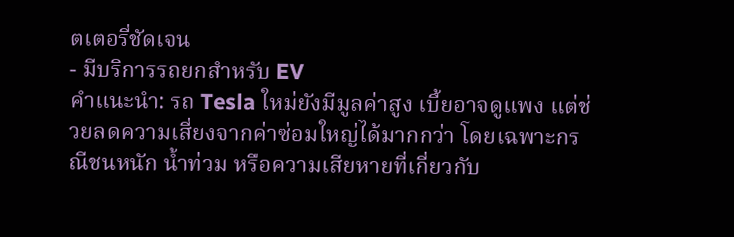ตเตอรี่ชัดเจน
- มีบริการรถยกสำหรับ EV
คำแนะนำ: รถ Tesla ใหม่ยังมีมูลค่าสูง เบี้ยอาจดูแพง แต่ช่วยลดความเสี่ยงจากค่าซ่อมใหญ่ได้มากกว่า โดยเฉพาะกรณีชนหนัก น้ำท่วม หรือความเสียหายที่เกี่ยวกับ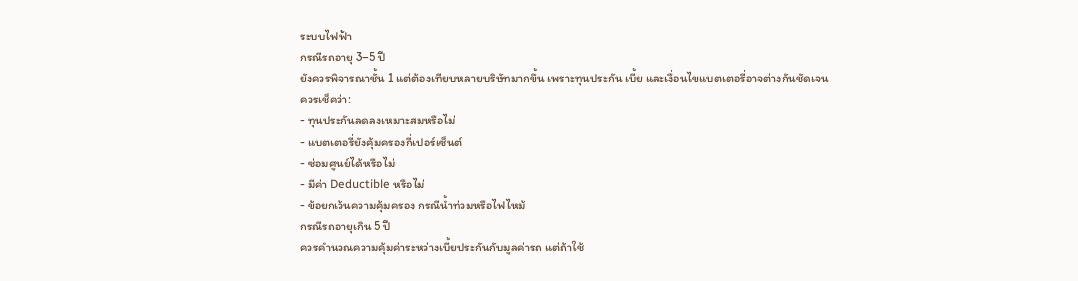ระบบไฟฟ้า
กรณีรถอายุ 3–5 ปี
ยังควรพิจารณาชั้น 1 แต่ต้องเทียบหลายบริษัทมากขึ้น เพราะทุนประกัน เบี้ย และเงื่อนไขแบตเตอรี่อาจต่างกันชัดเจน
ควรเช็คว่า:
- ทุนประกันลดลงเหมาะสมหรือไม่
- แบตเตอรี่ยังคุ้มครองกี่เปอร์เซ็นต์
- ซ่อมศูนย์ได้หรือไม่
- มีค่า Deductible หรือไม่
- ข้อยกเว้นความคุ้มครอง กรณีน้ำท่วมหรือไฟไหม้
กรณีรถอายุเกิน 5 ปี
ควรคำนวณความคุ้มค่าระหว่างเบี้ยประกันกับมูลค่ารถ แต่ถ้าใช้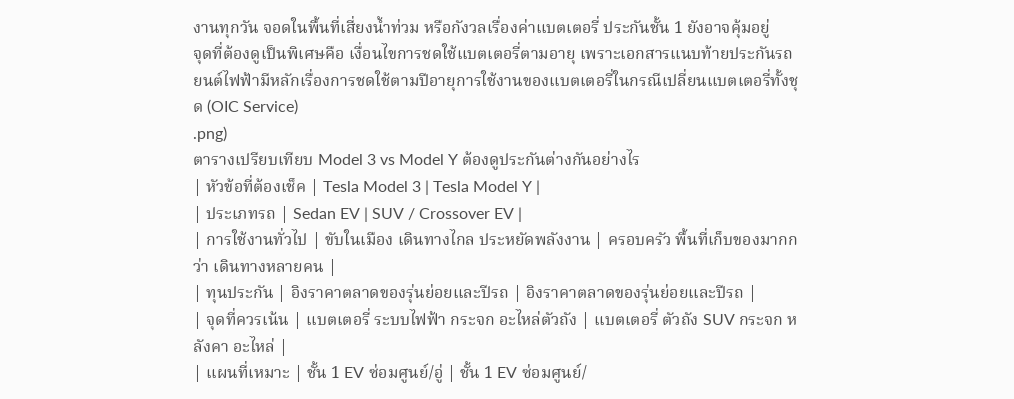งานทุกวัน จอดในพื้นที่เสี่ยงน้ำท่วม หรือกังวลเรื่องค่าแบตเตอรี่ ประกันชั้น 1 ยังอาจคุ้มอยู่
จุดที่ต้องดูเป็นพิเศษคือ เงื่อนไขการชดใช้แบตเตอรี่ตามอายุ เพราะเอกสารแนบท้ายประกันรถยนต์ไฟฟ้ามีหลักเรื่องการชดใช้ตามปีอายุการใช้งานของแบตเตอรี่ในกรณีเปลี่ยนแบตเตอรี่ทั้งชุด (OIC Service)
.png)
ตารางเปรียบเทียบ Model 3 vs Model Y ต้องดูประกันต่างกันอย่างไร
| หัวข้อที่ต้องเช็ค | Tesla Model 3 | Tesla Model Y |
| ประเภทรถ | Sedan EV | SUV / Crossover EV |
| การใช้งานทั่วไป | ขับในเมือง เดินทางไกล ประหยัดพลังงาน | ครอบครัว พื้นที่เก็บของมากกว่า เดินทางหลายคน |
| ทุนประกัน | อิงราคาตลาดของรุ่นย่อยและปีรถ | อิงราคาตลาดของรุ่นย่อยและปีรถ |
| จุดที่ควรเน้น | แบตเตอรี่ ระบบไฟฟ้า กระจก อะไหล่ตัวถัง | แบตเตอรี่ ตัวถัง SUV กระจก หลังคา อะไหล่ |
| แผนที่เหมาะ | ชั้น 1 EV ซ่อมศูนย์/อู่ | ชั้น 1 EV ซ่อมศูนย์/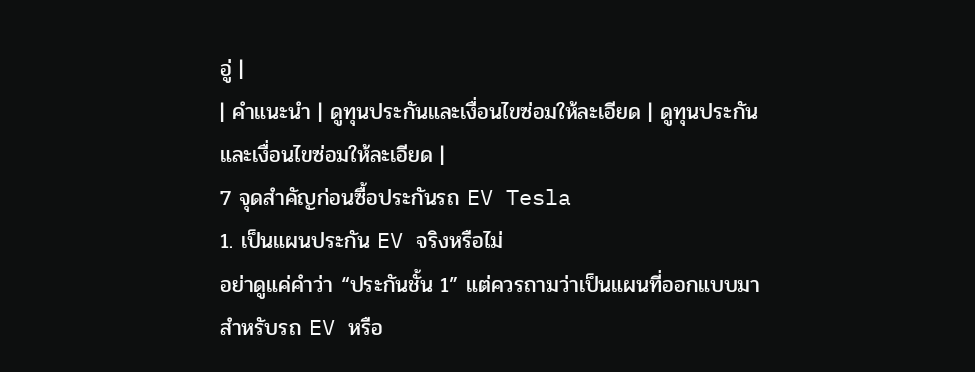อู่ |
| คำแนะนำ | ดูทุนประกันและเงื่อนไขซ่อมให้ละเอียด | ดูทุนประกันและเงื่อนไขซ่อมให้ละเอียด |
7 จุดสำคัญก่อนซื้อประกันรถ EV Tesla
1. เป็นแผนประกัน EV จริงหรือไม่
อย่าดูแค่คำว่า “ประกันชั้น 1” แต่ควรถามว่าเป็นแผนที่ออกแบบมาสำหรับรถ EV หรือ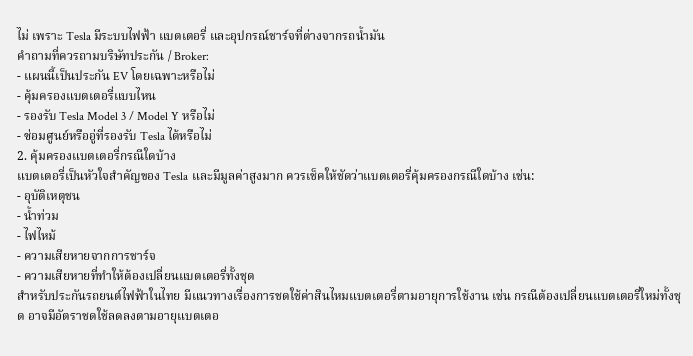ไม่ เพราะ Tesla มีระบบไฟฟ้า แบตเตอรี่ และอุปกรณ์ชาร์จที่ต่างจากรถน้ำมัน
คำถามที่ควรถามบริษัทประกัน / Broker:
- แผนนี้เป็นประกัน EV โดยเฉพาะหรือไม่
- คุ้มครองแบตเตอรี่แบบไหน
- รองรับ Tesla Model 3 / Model Y หรือไม่
- ซ่อมศูนย์หรืออู่ที่รองรับ Tesla ได้หรือไม่
2. คุ้มครองแบตเตอรี่กรณีใดบ้าง
แบตเตอรี่เป็นหัวใจสำคัญของ Tesla และมีมูลค่าสูงมาก ควรเช็คให้ชัดว่าแบตเตอรี่คุ้มครองกรณีใดบ้าง เช่น:
- อุบัติเหตุชน
- น้ำท่วม
- ไฟไหม้
- ความเสียหายจากการชาร์จ
- ความเสียหายที่ทำให้ต้องเปลี่ยนแบตเตอรี่ทั้งชุด
สำหรับประกันรถยนต์ไฟฟ้าในไทย มีแนวทางเรื่องการชดใช้ค่าสินไหมแบตเตอรี่ตามอายุการใช้งาน เช่น กรณีต้องเปลี่ยนแบตเตอรี่ใหม่ทั้งชุด อาจมีอัตราชดใช้ลดลงตามอายุแบตเตอ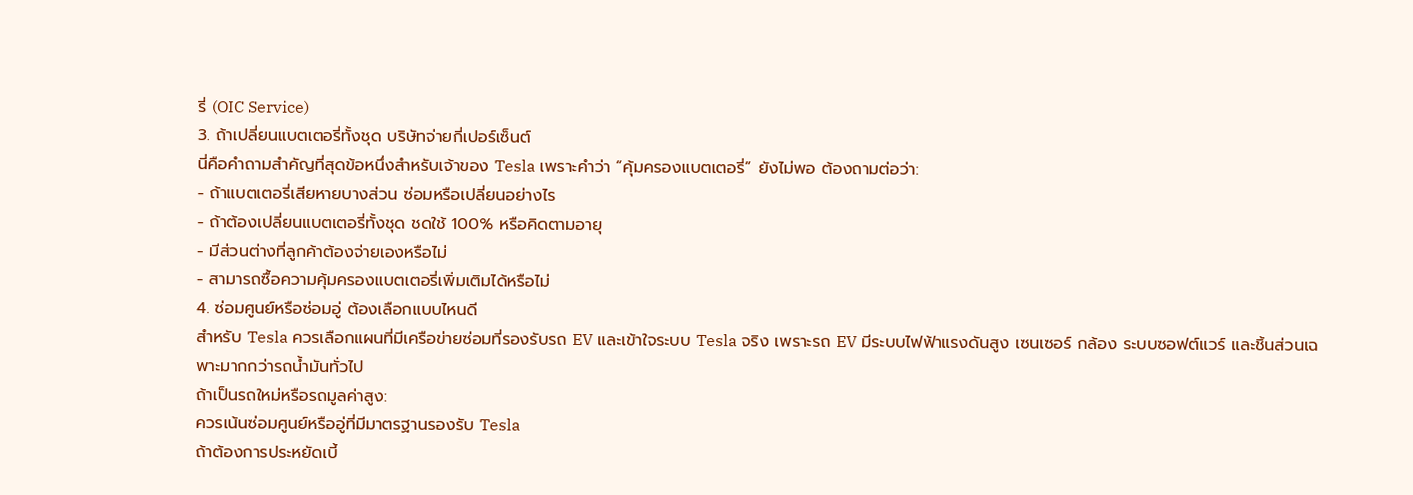รี่ (OIC Service)
3. ถ้าเปลี่ยนแบตเตอรี่ทั้งชุด บริษัทจ่ายกี่เปอร์เซ็นต์
นี่คือคำถามสำคัญที่สุดข้อหนึ่งสำหรับเจ้าของ Tesla เพราะคำว่า “คุ้มครองแบตเตอรี่” ยังไม่พอ ต้องถามต่อว่า:
- ถ้าแบตเตอรี่เสียหายบางส่วน ซ่อมหรือเปลี่ยนอย่างไร
- ถ้าต้องเปลี่ยนแบตเตอรี่ทั้งชุด ชดใช้ 100% หรือคิดตามอายุ
- มีส่วนต่างที่ลูกค้าต้องจ่ายเองหรือไม่
- สามารถซื้อความคุ้มครองแบตเตอรี่เพิ่มเติมได้หรือไม่
4. ซ่อมศูนย์หรือซ่อมอู่ ต้องเลือกแบบไหนดี
สำหรับ Tesla ควรเลือกแผนที่มีเครือข่ายซ่อมที่รองรับรถ EV และเข้าใจระบบ Tesla จริง เพราะรถ EV มีระบบไฟฟ้าแรงดันสูง เซนเซอร์ กล้อง ระบบซอฟต์แวร์ และชิ้นส่วนเฉพาะมากกว่ารถน้ำมันทั่วไป
ถ้าเป็นรถใหม่หรือรถมูลค่าสูง:
ควรเน้นซ่อมศูนย์หรืออู่ที่มีมาตรฐานรองรับ Tesla
ถ้าต้องการประหยัดเบี้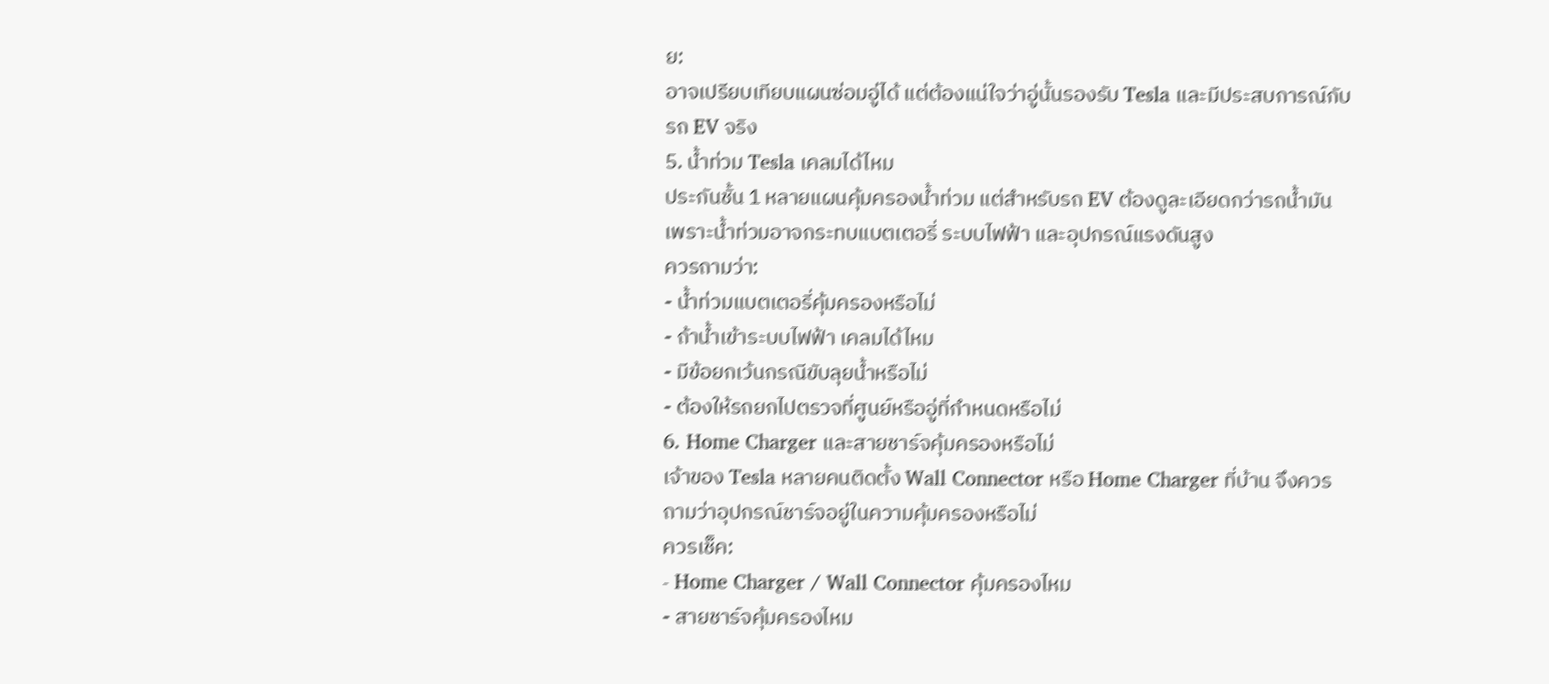ย:
อาจเปรียบเทียบแผนซ่อมอู่ได้ แต่ต้องแน่ใจว่าอู่นั้นรองรับ Tesla และมีประสบการณ์กับรถ EV จริง
5. น้ำท่วม Tesla เคลมได้ไหม
ประกันชั้น 1 หลายแผนคุ้มครองน้ำท่วม แต่สำหรับรถ EV ต้องดูละเอียดกว่ารถน้ำมัน เพราะน้ำท่วมอาจกระทบแบตเตอรี่ ระบบไฟฟ้า และอุปกรณ์แรงดันสูง
ควรถามว่า:
- น้ำท่วมแบตเตอรี่คุ้มครองหรือไม่
- ถ้าน้ำเข้าระบบไฟฟ้า เคลมได้ไหม
- มีข้อยกเว้นกรณีขับลุยน้ำหรือไม่
- ต้องให้รถยกไปตรวจที่ศูนย์หรืออู่ที่กำหนดหรือไม่
6. Home Charger และสายชาร์จคุ้มครองหรือไม่
เจ้าของ Tesla หลายคนติดตั้ง Wall Connector หรือ Home Charger ที่บ้าน จึงควรถามว่าอุปกรณ์ชาร์จอยู่ในความคุ้มครองหรือไม่
ควรเช็ค:
- Home Charger / Wall Connector คุ้มครองไหม
- สายชาร์จคุ้มครองไหม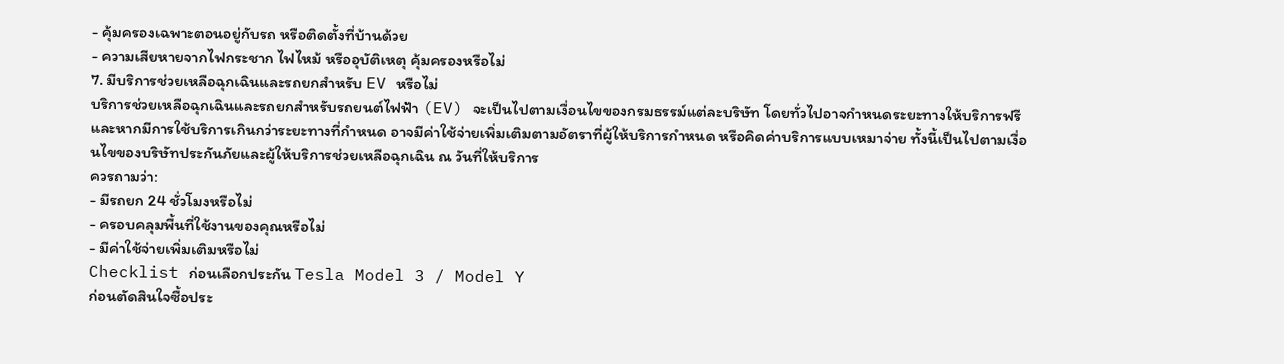- คุ้มครองเฉพาะตอนอยู่กับรถ หรือติดตั้งที่บ้านด้วย
- ความเสียหายจากไฟกระชาก ไฟไหม้ หรืออุบัติเหตุ คุ้มครองหรือไม่
7. มีบริการช่วยเหลือฉุกเฉินและรถยกสำหรับ EV หรือไม่
บริการช่วยเหลือฉุกเฉินและรถยกสำหรับรถยนต์ไฟฟ้า (EV) จะเป็นไปตามเงื่อนไขของกรมธรรม์แต่ละบริษัท โดยทั่วไปอาจกำหนดระยะทางให้บริการฟรี และหากมีการใช้บริการเกินกว่าระยะทางที่กำหนด อาจมีค่าใช้จ่ายเพิ่มเติมตามอัตราที่ผู้ให้บริการกำหนด หรือคิดค่าบริการแบบเหมาจ่าย ทั้งนี้เป็นไปตามเงื่อนไขของบริษัทประกันภัยและผู้ให้บริการช่วยเหลือฉุกเฉิน ณ วันที่ให้บริการ
ควรถามว่า:
- มีรถยก 24 ชั่วโมงหรือไม่
- ครอบคลุมพื้นที่ใช้งานของคุณหรือไม่
- มีค่าใช้จ่ายเพิ่มเติมหรือไม่
Checklist ก่อนเลือกประกัน Tesla Model 3 / Model Y
ก่อนตัดสินใจซื้อประ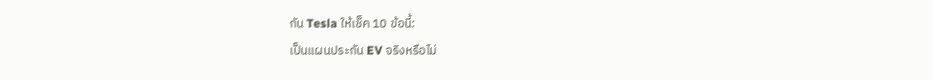กัน Tesla ให้เช็ค 10 ข้อนี้:
เป็นแผนประกัน EV จริงหรือไม่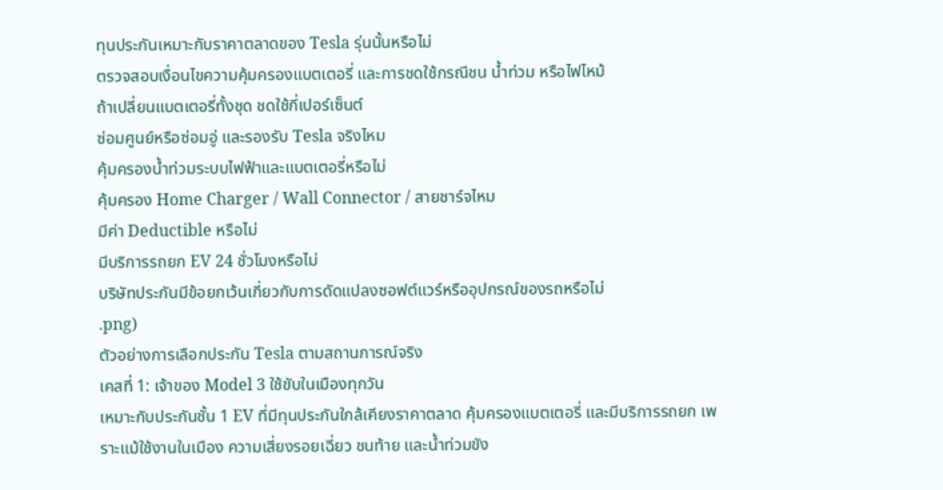ทุนประกันเหมาะกับราคาตลาดของ Tesla รุ่นนั้นหรือไม่
ตรวจสอบเงื่อนไขความคุ้มครองแบตเตอรี่ และการชดใช้กรณีชน น้ำท่วม หรือไฟไหม้
ถ้าเปลี่ยนแบตเตอรี่ทั้งชุด ชดใช้กี่เปอร์เซ็นต์
ซ่อมศูนย์หรือซ่อมอู่ และรองรับ Tesla จริงไหม
คุ้มครองน้ำท่วมระบบไฟฟ้าและแบตเตอรี่หรือไม่
คุ้มครอง Home Charger / Wall Connector / สายชาร์จไหม
มีค่า Deductible หรือไม่
มีบริการรถยก EV 24 ชั่วโมงหรือไม่
บริษัทประกันมีข้อยกเว้นเกี่ยวกับการดัดแปลงซอฟต์แวร์หรืออุปกรณ์ของรถหรือไม่
.png)
ตัวอย่างการเลือกประกัน Tesla ตามสถานการณ์จริง
เคสที่ 1: เจ้าของ Model 3 ใช้ขับในเมืองทุกวัน
เหมาะกับประกันชั้น 1 EV ที่มีทุนประกันใกล้เคียงราคาตลาด คุ้มครองแบตเตอรี่ และมีบริการรถยก เพราะแม้ใช้งานในเมือง ความเสี่ยงรอยเฉี่ยว ชนท้าย และน้ำท่วมขัง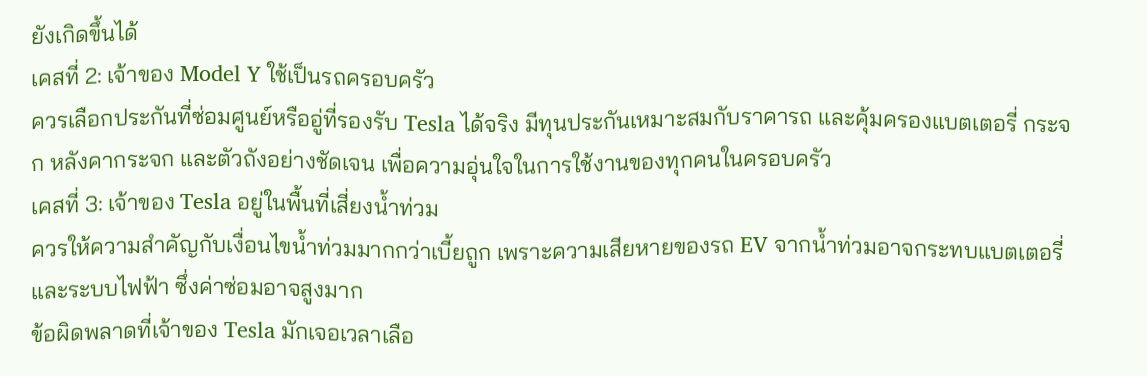ยังเกิดขึ้นได้
เคสที่ 2: เจ้าของ Model Y ใช้เป็นรถครอบครัว
ควรเลือกประกันที่ซ่อมศูนย์หรืออู่ที่รองรับ Tesla ได้จริง มีทุนประกันเหมาะสมกับราคารถ และคุ้มครองแบตเตอรี่ กระจก หลังคากระจก และตัวถังอย่างชัดเจน เพื่อความอุ่นใจในการใช้งานของทุกคนในครอบครัว
เคสที่ 3: เจ้าของ Tesla อยู่ในพื้นที่เสี่ยงน้ำท่วม
ควรให้ความสำคัญกับเงื่อนไขน้ำท่วมมากกว่าเบี้ยถูก เพราะความเสียหายของรถ EV จากน้ำท่วมอาจกระทบแบตเตอรี่และระบบไฟฟ้า ซึ่งค่าซ่อมอาจสูงมาก
ข้อผิดพลาดที่เจ้าของ Tesla มักเจอเวลาเลือ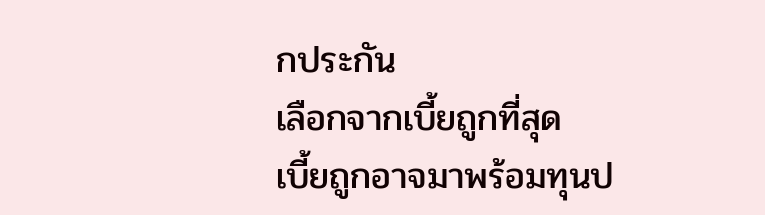กประกัน
เลือกจากเบี้ยถูกที่สุด
เบี้ยถูกอาจมาพร้อมทุนป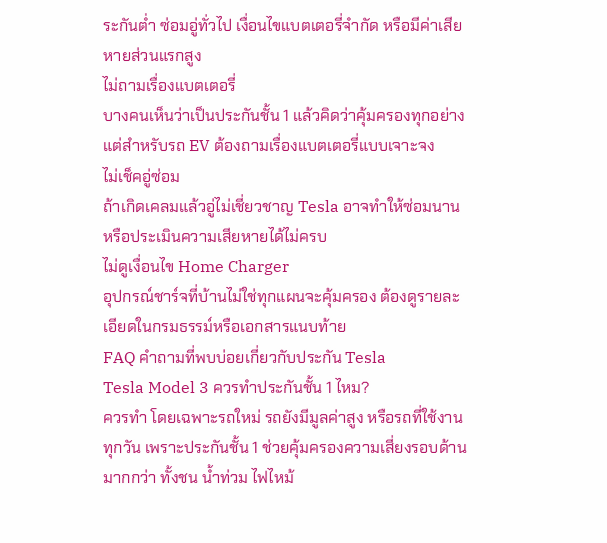ระกันต่ำ ซ่อมอู่ทั่วไป เงื่อนไขแบตเตอรี่จำกัด หรือมีค่าเสียหายส่วนแรกสูง
ไม่ถามเรื่องแบตเตอรี่
บางคนเห็นว่าเป็นประกันชั้น 1 แล้วคิดว่าคุ้มครองทุกอย่าง แต่สำหรับรถ EV ต้องถามเรื่องแบตเตอรี่แบบเจาะจง
ไม่เช็คอู่ซ่อม
ถ้าเกิดเคลมแล้วอู่ไม่เชี่ยวชาญ Tesla อาจทำให้ซ่อมนาน หรือประเมินความเสียหายได้ไม่ครบ
ไม่ดูเงื่อนไข Home Charger
อุปกรณ์ชาร์จที่บ้านไม่ใช่ทุกแผนจะคุ้มครอง ต้องดูรายละเอียดในกรมธรรม์หรือเอกสารแนบท้าย
FAQ คำถามที่พบบ่อยเกี่ยวกับประกัน Tesla
Tesla Model 3 ควรทำประกันชั้น 1 ไหม?
ควรทำ โดยเฉพาะรถใหม่ รถยังมีมูลค่าสูง หรือรถที่ใช้งานทุกวัน เพราะประกันชั้น 1 ช่วยคุ้มครองความเสี่ยงรอบด้านมากกว่า ทั้งชน น้ำท่วม ไฟไหม้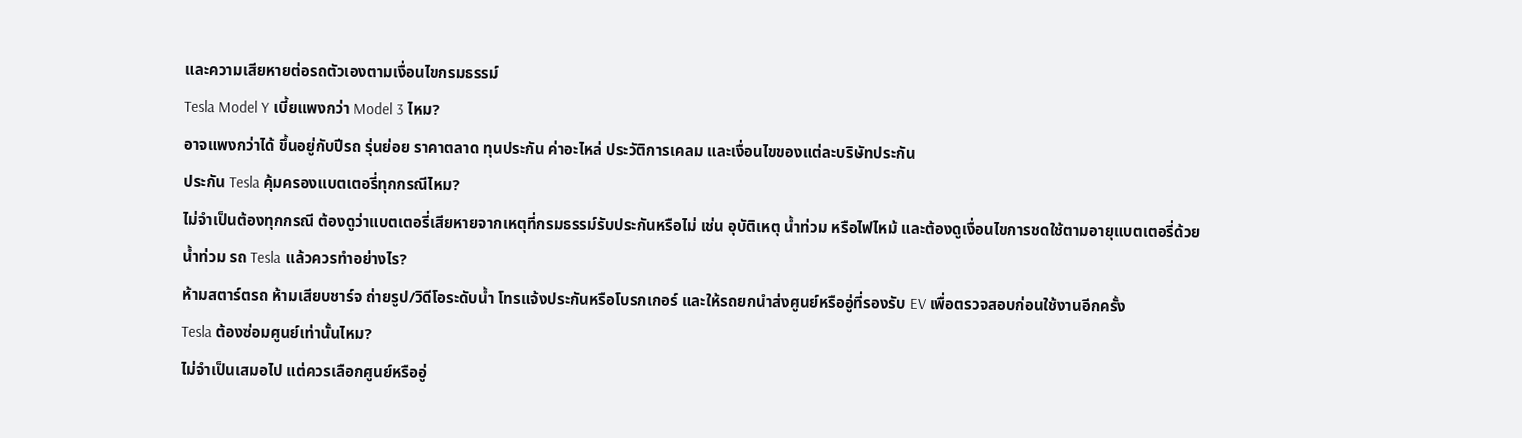และความเสียหายต่อรถตัวเองตามเงื่อนไขกรมธรรม์
Tesla Model Y เบี้ยแพงกว่า Model 3 ไหม?
อาจแพงกว่าได้ ขึ้นอยู่กับปีรถ รุ่นย่อย ราคาตลาด ทุนประกัน ค่าอะไหล่ ประวัติการเคลม และเงื่อนไขของแต่ละบริษัทประกัน
ประกัน Tesla คุ้มครองแบตเตอรี่ทุกกรณีไหม?
ไม่จำเป็นต้องทุกกรณี ต้องดูว่าแบตเตอรี่เสียหายจากเหตุที่กรมธรรม์รับประกันหรือไม่ เช่น อุบัติเหตุ น้ำท่วม หรือไฟไหม้ และต้องดูเงื่อนไขการชดใช้ตามอายุแบตเตอรี่ด้วย
น้ำท่วม รถ Tesla แล้วควรทำอย่างไร?
ห้ามสตาร์ตรถ ห้ามเสียบชาร์จ ถ่ายรูป/วิดีโอระดับน้ำ โทรแจ้งประกันหรือโบรกเกอร์ และให้รถยกนำส่งศูนย์หรืออู่ที่รองรับ EV เพื่อตรวจสอบก่อนใช้งานอีกครั้ง
Tesla ต้องซ่อมศูนย์เท่านั้นไหม?
ไม่จำเป็นเสมอไป แต่ควรเลือกศูนย์หรืออู่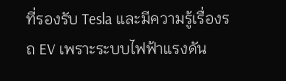ที่รองรับ Tesla และมีความรู้เรื่องรถ EV เพราะระบบไฟฟ้าแรงดัน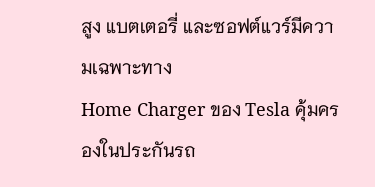สูง แบตเตอรี่ และซอฟต์แวร์มีความเฉพาะทาง
Home Charger ของ Tesla คุ้มครองในประกันรถ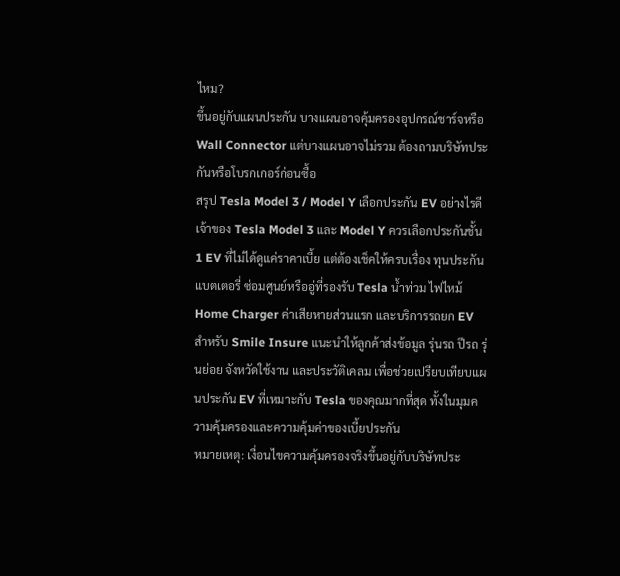ไหม?
ขึ้นอยู่กับแผนประกัน บางแผนอาจคุ้มครองอุปกรณ์ชาร์จหรือ Wall Connector แต่บางแผนอาจไม่รวม ต้องถามบริษัทประกันหรือโบรกเกอร์ก่อนซื้อ
สรุป Tesla Model 3 / Model Y เลือกประกัน EV อย่างไรดี
เจ้าของ Tesla Model 3 และ Model Y ควรเลือกประกันชั้น 1 EV ที่ไม่ได้ดูแค่ราคาเบี้ย แต่ต้องเช็คให้ครบเรื่อง ทุนประกัน แบตเตอรี่ ซ่อมศูนย์หรืออู่ที่รองรับ Tesla น้ำท่วม ไฟไหม้ Home Charger ค่าเสียหายส่วนแรก และบริการรถยก EV
สำหรับ Smile Insure แนะนำให้ลูกค้าส่งข้อมูล รุ่นรถ ปีรถ รุ่นย่อย จังหวัดใช้งาน และประวัติเคลม เพื่อช่วยเปรียบเทียบแผนประกัน EV ที่เหมาะกับ Tesla ของคุณมากที่สุด ทั้งในมุมความคุ้มครองและความคุ้มค่าของเบี้ยประกัน
หมายเหตุ: เงื่อนไขความคุ้มครองจริงขึ้นอยู่กับบริษัทประ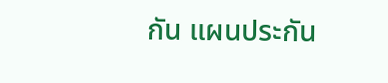กัน แผนประกัน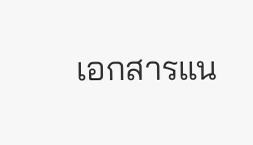เอกสารแน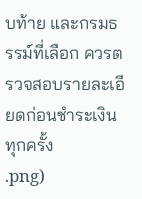บท้าย และกรมธรรม์ที่เลือก ควรตรวจสอบรายละเอียดก่อนชำระเงินทุกครั้ง
.png)